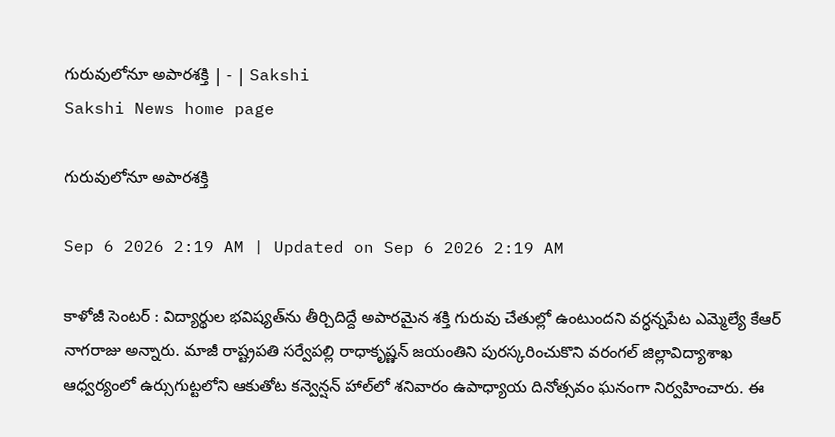గురువులోనూ అపారశక్తి | - | Sakshi
Sakshi News home page

గురువులోనూ అపారశక్తి

Sep 6 2026 2:19 AM | Updated on Sep 6 2026 2:19 AM

కాళోజీ సెంటర్‌ : విద్యార్థుల భవిష్యత్‌ను తీర్చిదిద్దే అపారమైన శక్తి గురువు చేతుల్లో ఉంటుందని వర్ధన్నపేట ఎమ్మెల్యే కేఆర్‌ నాగరాజు అన్నారు. మాజీ రాష్ట్రపతి సర్వేపల్లి రాధాకృష్ణన్‌ జయంతిని పురస్కరించుకొని వరంగల్‌ జిల్లావిద్యాశాఖ ఆధ్వర్యంలో ఉర్సుగుట్టలోని ఆకుతోట కన్వెన్షన్‌ హాల్‌లో శనివారం ఉపాధ్యాయ దినోత్సవం ఘనంగా నిర్వహించారు. ఈ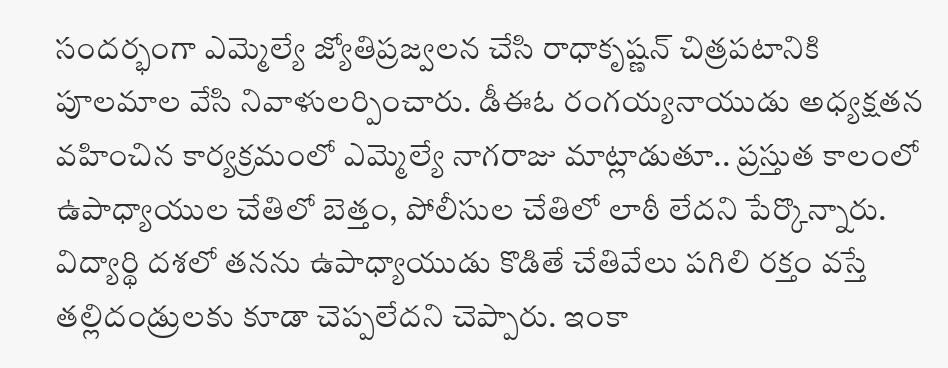సందర్భంగా ఎమ్మెల్యే జ్యోతిప్రజ్వలన చేసి రాధాకృష్ణన్‌ చిత్రపటానికి పూలమాల వేసి నివాళులర్పించారు. డీఈఓ రంగయ్యనాయుడు అధ్యక్షతన వహించిన కార్యక్రమంలో ఎమ్మెల్యే నాగరాజు మాట్లాడుతూ.. ప్రస్తుత కాలంలో ఉపాధ్యాయుల చేతిలో బెత్తం, పోలీసుల చేతిలో లాఠీ లేదని పేర్కొన్నారు. విద్యార్థి దశలో తనను ఉపాధ్యాయుడు కొడితే చేతివేలు పగిలి రక్తం వస్తే తల్లిదండ్రులకు కూడా చెప్పలేదని చెప్పారు. ఇంకా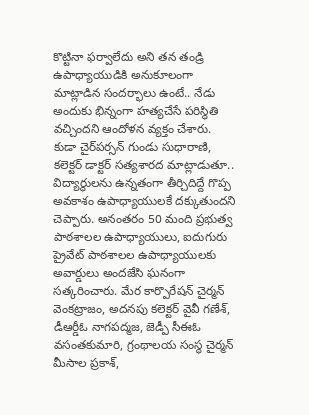కొట్టినా ఫర్వాలేదు అని తన తండ్రి ఉపాధ్యాయుడికి అనుకూలంగా మాట్లాడిన సందర్భాలు ఉంటే.. నేడు అందుకు భిన్నంగా హత్యచేసే పరిస్థితి వచ్చిందని ఆందోళన వ్యక్తం చేశారు. కుడా చైర్‌పర్సన్‌ గుండు సుధారాణి, కలెక్టర్‌ డాక్టర్‌ సత్యశారద మాట్లాడుతూ.. విద్యార్థులను ఉన్నతంగా తీర్చిదిద్దే గొప్ప అవకాశం ఉపాధ్యాయులకే దక్కుతుందని చెప్పారు. అనంతరం 50 మంది ప్రభుత్వ పాఠశాలల ఉపాధ్యాయులు, ఐదుగురు ప్రైవేట్‌ పాఠశాలల ఉపాధ్యాయులకు అవార్డులు అందజేసి ఘనంగా సత్కరించారు. మేర కార్పొరేషన్‌ చైర్మన్‌ వెంకట్రాజం, అదనపు కలెక్టర్‌ వైవీ గణేశ్‌, డీఆర్డీఓ నాగపద్మజ, జెడ్పీ సీఈఓ వసంతకుమారి, గ్రంథాలయ సంస్థ చైర్మన్‌ మీసాల ప్రకాశ్‌,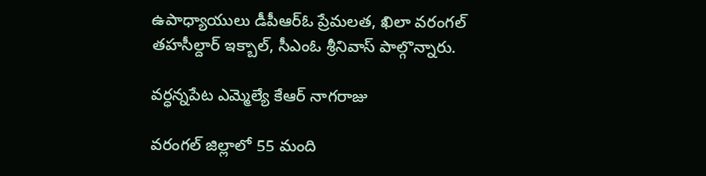ఉపాధ్యాయులు డీపీఆర్‌ఓ ప్రేమలత, ఖిలా వరంగల్‌ తహసీల్దార్‌ ఇక్బాల్‌, సీఎంఓ శ్రీనివాస్‌ పాల్గొన్నారు.

వర్ధన్నపేట ఎమ్మెల్యే కేఆర్‌ నాగరాజు

వరంగల్‌ జిల్లాలో 55 మంది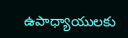ఉపాధ్యాయులకు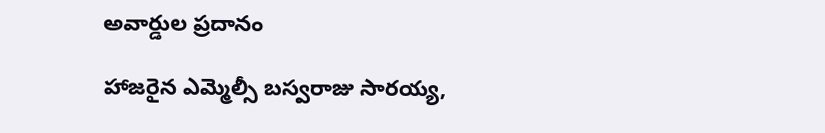అవార్డుల ప్రదానం

హాజరైన ఎమ్మెల్సీ బస్వరాజు సారయ్య,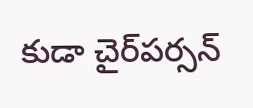కుడా చైర్‌పర్సన్‌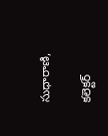సుధారాణి,

కలెక్టర్‌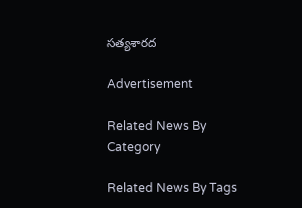సత్యశారద

Advertisement

Related News By Category

Related News By Tags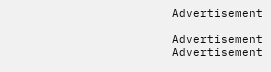Advertisement

Advertisement
Advertisement